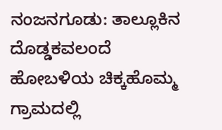ನಂಜನಗೂಡು: ತಾಲ್ಲೂಕಿನ ದೊಡ್ಡಕವಲಂದೆ ಹೋಬಳಿಯ ಚಿಕ್ಕಹೊಮ್ಮ ಗ್ರಾಮದಲ್ಲಿ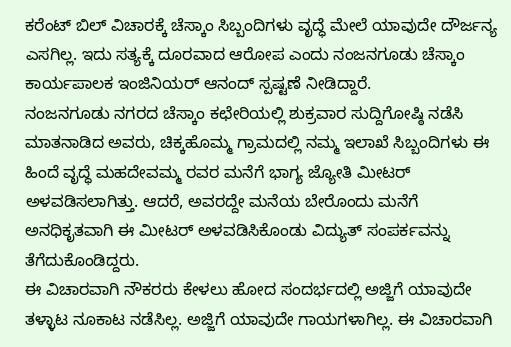ಕರೆಂಟ್ ಬಿಲ್ ವಿಚಾರಕ್ಕೆ ಚೆಸ್ಕಾಂ ಸಿಬ್ಬಂದಿಗಳು ವೃದ್ಧೆ ಮೇಲೆ ಯಾವುದೇ ದೌರ್ಜನ್ಯ ಎಸಗಿಲ್ಲ. ಇದು ಸತ್ಯಕ್ಕೆ ದೂರವಾದ ಆರೋಪ ಎಂದು ನಂಜನಗೂಡು ಚೆಸ್ಕಾಂ ಕಾರ್ಯಪಾಲಕ ಇಂಜಿನಿಯರ್ ಆನಂದ್ ಸ್ಪಷ್ಟಣೆ ನೀಡಿದ್ದಾರೆ.
ನಂಜನಗೂಡು ನಗರದ ಚೆಸ್ಕಾಂ ಕಛೇರಿಯಲ್ಲಿ ಶುಕ್ರವಾರ ಸುದ್ದಿಗೋಷ್ಠಿ ನಡೆಸಿ ಮಾತನಾಡಿದ ಅವರು, ಚಿಕ್ಕಹೊಮ್ಮ ಗ್ರಾಮದಲ್ಲಿ ನಮ್ಮ ಇಲಾಖೆ ಸಿಬ್ಬಂದಿಗಳು ಈ ಹಿಂದೆ ವೃದ್ಧೆ ಮಹದೇವಮ್ಮ ರವರ ಮನೆಗೆ ಭಾಗ್ಯ ಜ್ಯೋತಿ ಮೀಟರ್ ಅಳವಡಿಸಲಾಗಿತ್ತು. ಆದರೆ, ಅವರದ್ದೇ ಮನೆಯ ಬೇರೊಂದು ಮನೆಗೆ ಅನಧಿಕೃತವಾಗಿ ಈ ಮೀಟರ್ ಅಳವಡಿಸಿಕೊಂಡು ವಿದ್ಯುತ್ ಸಂಪರ್ಕವನ್ನು ತೆಗೆದುಕೊಂಡಿದ್ದರು.
ಈ ವಿಚಾರವಾಗಿ ನೌಕರರು ಕೇಳಲು ಹೋದ ಸಂದರ್ಭದಲ್ಲಿ ಅಜ್ಜಿಗೆ ಯಾವುದೇ ತಳ್ಳಾಟ ನೂಕಾಟ ನಡೆಸಿಲ್ಲ. ಅಜ್ಜಿಗೆ ಯಾವುದೇ ಗಾಯಗಳಾಗಿಲ್ಲ. ಈ ವಿಚಾರವಾಗಿ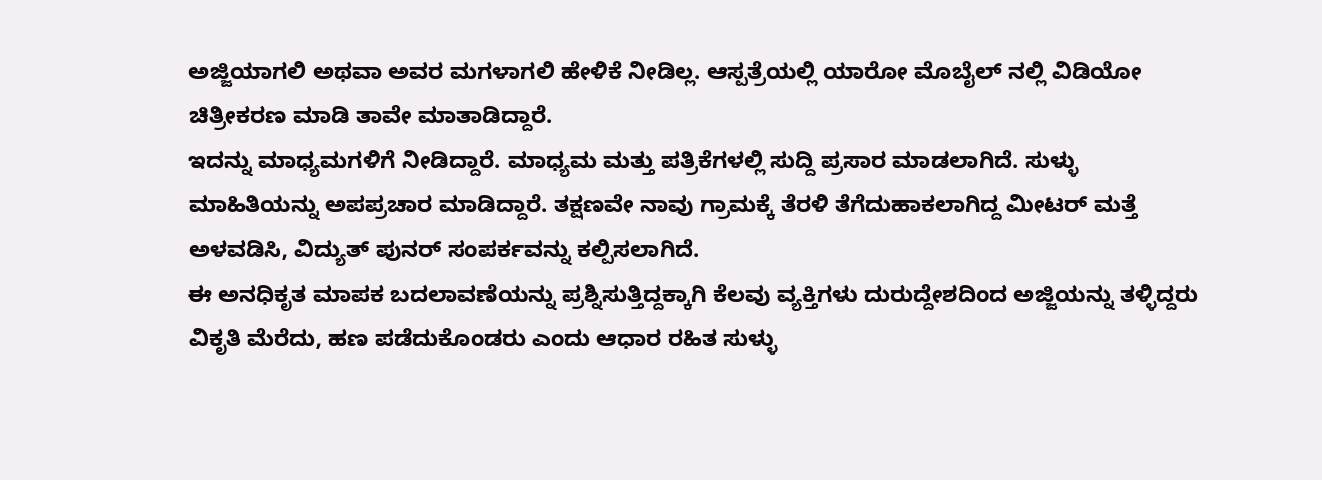ಅಜ್ಜಿಯಾಗಲಿ ಅಥವಾ ಅವರ ಮಗಳಾಗಲಿ ಹೇಳಿಕೆ ನೀಡಿಲ್ಲ. ಆಸ್ಪತ್ರೆಯಲ್ಲಿ ಯಾರೋ ಮೊಬೈಲ್ ನಲ್ಲಿ ವಿಡಿಯೋ ಚಿತ್ರೀಕರಣ ಮಾಡಿ ತಾವೇ ಮಾತಾಡಿದ್ದಾರೆ.
ಇದನ್ನು ಮಾಧ್ಯಮಗಳಿಗೆ ನೀಡಿದ್ದಾರೆ. ಮಾಧ್ಯಮ ಮತ್ತು ಪತ್ರಿಕೆಗಳಲ್ಲಿ ಸುದ್ದಿ ಪ್ರಸಾರ ಮಾಡಲಾಗಿದೆ. ಸುಳ್ಳು ಮಾಹಿತಿಯನ್ನು ಅಪಪ್ರಚಾರ ಮಾಡಿದ್ದಾರೆ. ತಕ್ಷಣವೇ ನಾವು ಗ್ರಾಮಕ್ಕೆ ತೆರಳಿ ತೆಗೆದುಹಾಕಲಾಗಿದ್ದ ಮೀಟರ್ ಮತ್ತೆ ಅಳವಡಿಸಿ, ವಿದ್ಯುತ್ ಪುನರ್ ಸಂಪರ್ಕವನ್ನು ಕಲ್ಪಿಸಲಾಗಿದೆ.
ಈ ಅನಧಿಕೃತ ಮಾಪಕ ಬದಲಾವಣೆಯನ್ನು ಪ್ರಶ್ನಿಸುತ್ತಿದ್ದಕ್ಕಾಗಿ ಕೆಲವು ವ್ಯಕ್ತಿಗಳು ದುರುದ್ದೇಶದಿಂದ ಅಜ್ಜಿಯನ್ನು ತಳ್ಳಿದ್ದರು ವಿಕೃತಿ ಮೆರೆದು, ಹಣ ಪಡೆದುಕೊಂಡರು ಎಂದು ಆಧಾರ ರಹಿತ ಸುಳ್ಳು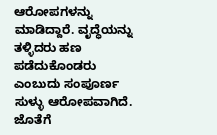ಆರೋಪಗಳನ್ನು ಮಾಡಿದ್ದಾರೆ. ವೃದ್ಧೆಯನ್ನು ತಳ್ಳಿದರು ಹಣ ಪಡೆದುಕೊಂಡರು ಎಂಬುದು ಸಂಪೂರ್ಣ ಸುಳ್ಳು ಆರೋಪವಾಗಿದೆ.
ಜೊತೆಗೆ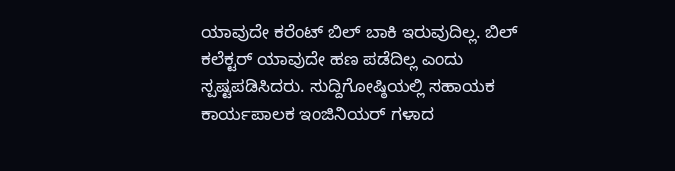ಯಾವುದೇ ಕರೆಂಟ್ ಬಿಲ್ ಬಾಕಿ ಇರುವುದಿಲ್ಲ. ಬಿಲ್ ಕಲೆಕ್ಟರ್ ಯಾವುದೇ ಹಣ ಪಡೆದಿಲ್ಲ ಎಂದು ಸ್ಪಷ್ಟಪಡಿಸಿದರು. ಸುದ್ದಿಗೋಷ್ಠಿಯಲ್ಲಿ ಸಹಾಯಕ ಕಾರ್ಯಪಾಲಕ ಇಂಜಿನಿಯರ್ ಗಳಾದ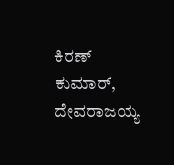ಕಿರಣ್ ಕುಮಾರ್, ದೇವರಾಜಯ್ಯ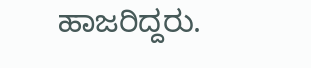ಹಾಜರಿದ್ದರು.